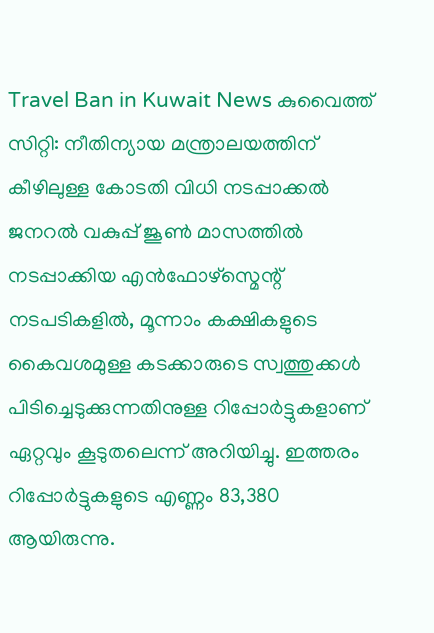Travel Ban in Kuwait News കുവൈത്ത് സിറ്റി: നീതിന്യായ മന്ത്രാലയത്തിന് കീഴിലുള്ള കോടതി വിധി നടപ്പാക്കൽ ജനറൽ വകുപ്പ് ജൂൺ മാസത്തിൽ നടപ്പാക്കിയ എൻഫോഴ്സ്മെന്റ് നടപടികളിൽ, മൂന്നാം കക്ഷികളുടെ കൈവശമുള്ള കടക്കാരുടെ സ്വത്തുക്കൾ പിടിച്ചെടുക്കുന്നതിനുള്ള റിപ്പോർട്ടുകളാണ് ഏറ്റവും കൂടുതലെന്ന് അറിയിച്ചു. ഇത്തരം റിപ്പോർട്ടുകളുടെ എണ്ണം 83,380 ആയിരുന്നു.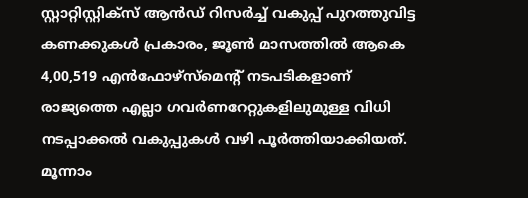സ്റ്റാറ്റിസ്റ്റിക്സ് ആൻഡ് റിസർച്ച് വകുപ്പ് പുറത്തുവിട്ട കണക്കുകൾ പ്രകാരം, ജൂൺ മാസത്തിൽ ആകെ 4,00,519 എൻഫോഴ്സ്മെന്റ് നടപടികളാണ് രാജ്യത്തെ എല്ലാ ഗവർണറേറ്റുകളിലുമുള്ള വിധി നടപ്പാക്കൽ വകുപ്പുകൾ വഴി പൂർത്തിയാക്കിയത്. മൂന്നാം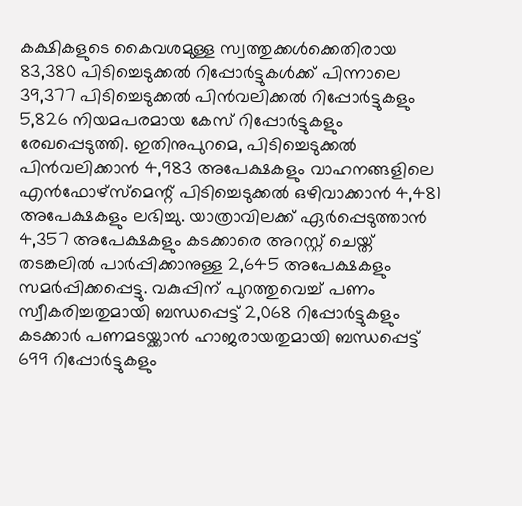കക്ഷികളുടെ കൈവശമുള്ള സ്വത്തുക്കൾക്കെതിരായ 83,380 പിടിച്ചെടുക്കൽ റിപ്പോർട്ടുകൾക്ക് പിന്നാലെ 39,377 പിടിച്ചെടുക്കൽ പിൻവലിക്കൽ റിപ്പോർട്ടുകളും 5,826 നിയമപരമായ കേസ് റിപ്പോർട്ടുകളും രേഖപ്പെടുത്തി. ഇതിനുപുറമെ, പിടിച്ചെടുക്കൽ പിൻവലിക്കാൻ 4,983 അപേക്ഷകളും വാഹനങ്ങളിലെ എൻഫോഴ്സ്മെന്റ് പിടിച്ചെടുക്കൽ ഒഴിവാക്കാൻ 4,481 അപേക്ഷകളും ലഭിച്ചു. യാത്രാവിലക്ക് ഏർപ്പെടുത്താൻ 4,357 അപേക്ഷകളും കടക്കാരെ അറസ്റ്റ് ചെയ്ത് തടങ്കലിൽ പാർപ്പിക്കാനുള്ള 2,645 അപേക്ഷകളും സമർപ്പിക്കപ്പെട്ടു. വകുപ്പിന് പുറത്തുവെച്ച് പണം സ്വീകരിച്ചതുമായി ബന്ധപ്പെട്ട് 2,068 റിപ്പോർട്ടുകളും കടക്കാർ പണമടയ്ക്കാൻ ഹാജരായതുമായി ബന്ധപ്പെട്ട് 699 റിപ്പോർട്ടുകളും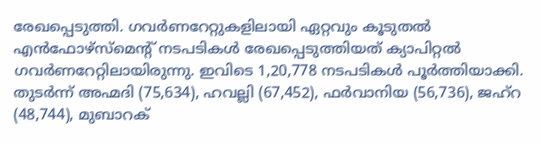രേഖപ്പെടുത്തി. ഗവർണറേറ്റുകളിലായി ഏറ്റവും കൂടുതൽ എൻഫോഴ്സ്മെന്റ് നടപടികൾ രേഖപ്പെടുത്തിയത് ക്യാപിറ്റൽ ഗവർണറേറ്റിലായിരുന്നു. ഇവിടെ 1,20,778 നടപടികൾ പൂർത്തിയാക്കി. തുടർന്ന് അഹ്മദി (75,634), ഹവല്ലി (67,452), ഫർവാനിയ (56,736), ജഹ്റ (48,744), മുബാറക്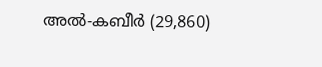അൽ-കബീർ (29,860)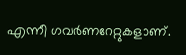എന്നീ ഗവർണറേറ്റുകളാണ്.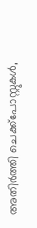അതിർത്തി ചെക്ക്പോസ്റ്റുകൾ,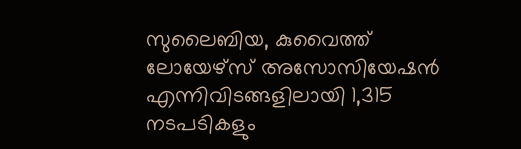സുലൈബിയ, കുവൈത്ത് ലോയേഴ്സ് അസോസിയേഷൻ എന്നിവിടങ്ങളിലായി 1,315 നടപടികളും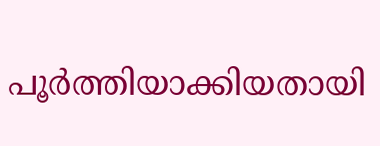പൂർത്തിയാക്കിയതായി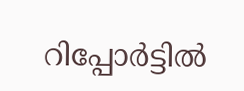റിപ്പോർട്ടിൽ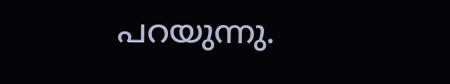പറയുന്നു.